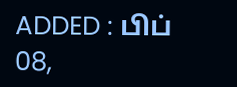ADDED : பிப் 08,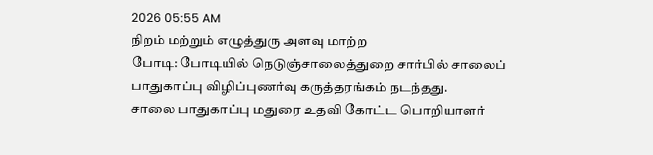2026 05:55 AM
நிறம் மற்றும் எழுத்துரு அளவு மாற்ற
போடி: போடியில் நெடுஞ்சாலைத்துறை சார்பில் சாலைப் பாதுகாப்பு விழிப்புணர்வு கருத்தரங்கம் நடந்தது.
சாலை பாதுகாப்பு மதுரை உதவி கோட்ட பொறியாளர்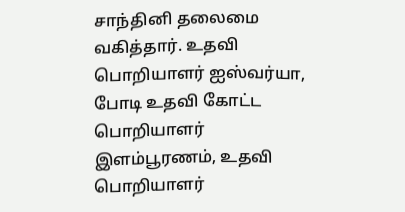சாந்தினி தலைமை வகித்தார். உதவி பொறியாளர் ஐஸ்வர்யா, போடி உதவி கோட்ட பொறியாளர் இளம்பூரணம், உதவி பொறியாளர்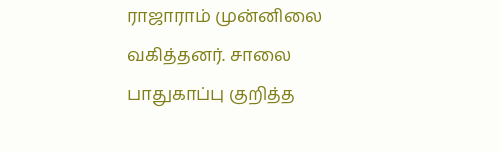ராஜாராம் முன்னிலை வகித்தனர். சாலை பாதுகாப்பு குறித்த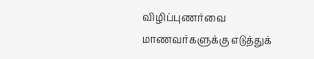விழிப்புணர்வை மாணவர்களுக்கு எடுத்துக்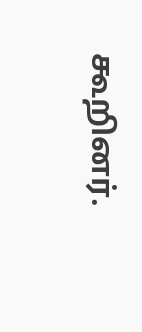கூறினர்.